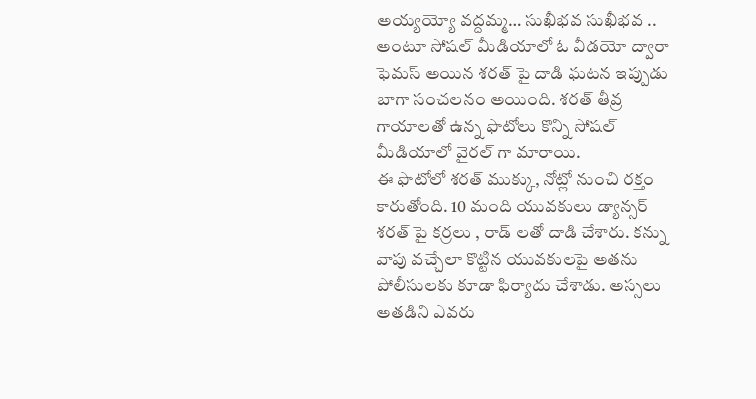అయ్యయ్యో వద్దమ్మ… సుఖీభవ సుఖీభవ .. అంటూ సోషల్ మీడియాలో ఓ వీడయో ద్వారా ఫెమస్ అయిన శరత్ పై దాడి ఘటన ఇప్పుడు బాగా సంచలనం అయింది. శరత్ తీవ్ర గాయాలతో ఉన్న ఫొటోలు కొన్ని సోషల్ మీడియాలో వైరల్ గా మారాయి.
ఈ ఫొటోలో శరత్ ముక్కు, నోట్లో నుంచి రక్తం కారుతోంది. 10 మంది యువకులు డ్యాన్సర్ శరత్ పై కర్రలు , రాడ్ లతో దాడి చేశారు. కన్ను వాపు వచ్చేలా కొట్టిన యువకులపై అతను పోలీసులకు కూడా ఫిర్యాదు చేశాడు. అస్సలు అతడిని ఎవరు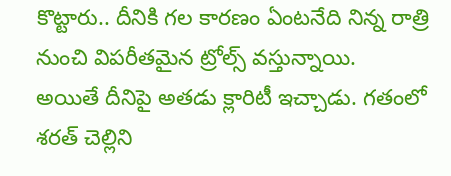కొట్టారు.. దీనికి గల కారణం ఏంటనేది నిన్న రాత్రి నుంచి విపరీతమైన ట్రోల్స్ వస్తున్నాయి.
అయితే దీనిపై అతడు క్లారిటీ ఇచ్చాడు. గతంలో శరత్ చెల్లిని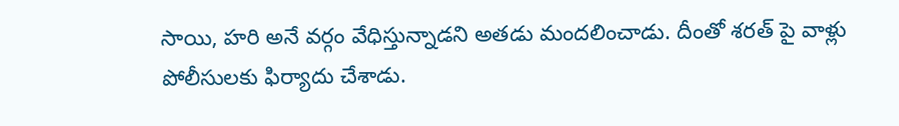సాయి, హరి అనే వర్గం వేధిస్తున్నాడని అతడు మందలించాడు. దీంతో శరత్ పై వాళ్లు పోలీసులకు ఫిర్యాదు చేశాడు.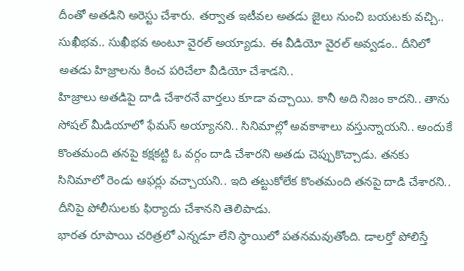దీంతో అతడిని అరెస్టు చేశారు. తర్వాత ఇటీవల అతడు జైలు నుంచి బయటకు వచ్చి.. సుఖీభవ.. సుఖీభవ అంటూ వైరల్ అయ్యాడు. ఈ వీడియో వైరల్ అవ్వడం.. దీనిలో అతడు హిజ్రాలను కించ పరిచేలా వీడియో చేశాడని..
హిజ్రాలు అతడిపై దాడి చేశారనే వార్తలు కూడా వచ్చాయి. కానీ అది నిజం కాదని.. తాను సోషల్ మీడియాలో ఫేమస్ అయ్యానని.. సినిమాల్లో అవకాశాలు వస్తున్నాయని.. అందుకే కొంతమంది తనపై కక్షకట్టి ఓ వర్గం దాడి చేశారని అతడు చెప్పుకొచ్చాడు. తనకు సినిమాలో రెండు ఆఫర్లు వచ్చాయని.. ఇది తట్టుకోలేక కొంతమంది తనపై దాడి చేశారని.. దీనిపై పోలీసులకు ఫిర్యాదు చేశానని తెలిపాడు.
భారత రూపాయి చరిత్రలో ఎన్నడూ లేని స్థాయిలో పతనమవుతోంది. డాలర్తో పోలిస్తే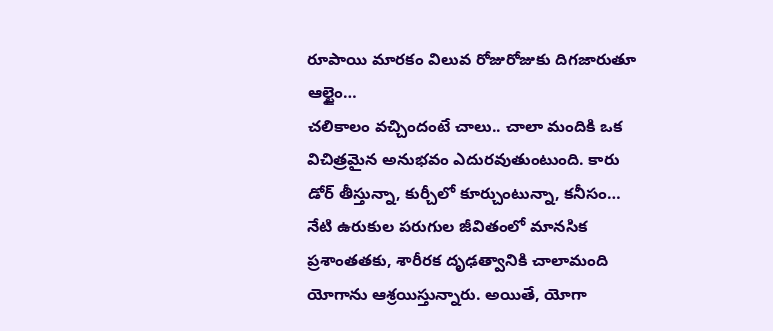రూపాయి మారకం విలువ రోజురోజుకు దిగజారుతూ ఆల్టైం…
చలికాలం వచ్చిందంటే చాలు.. చాలా మందికి ఒక విచిత్రమైన అనుభవం ఎదురవుతుంటుంది. కారు డోర్ తీస్తున్నా, కుర్చీలో కూర్చుంటున్నా, కనీసం…
నేటి ఉరుకుల పరుగుల జీవితంలో మానసిక ప్రశాంతతకు, శారీరక దృఢత్వానికి చాలామంది యోగాను ఆశ్రయిస్తున్నారు. అయితే, యోగా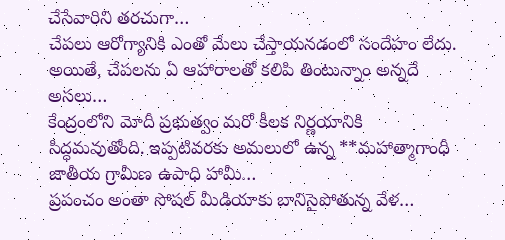చేసేవారిని తరచుగా…
చేపలు ఆరోగ్యానికి ఎంతో మేలు చేస్తాయనడంలో సందేహం లేదు. అయితే, చేపలను ఏ ఆహారాలతో కలిపి తింటున్నాం అన్నదే అసలు…
కేంద్రంలోని మోదీ ప్రభుత్వం మరో కీలక నిర్ణయానికి సిద్ధమవుతోంది. ఇప్పటివరకు అమలులో ఉన్న **మహాత్మాగాంధీ జాతీయ గ్రామీణ ఉపాధి హామీ…
ప్రపంచం అంతా సోషల్ మీడియాకు బానిసైపోతున్న వేళ…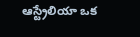ఆస్ట్రేలియా ఒక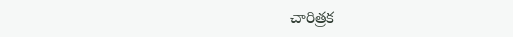చారిత్రక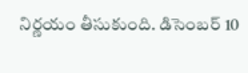నిర్ణయం తీసుకుంది. డిసెంబర్ 10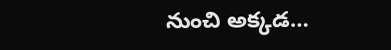నుంచి అక్కడ…